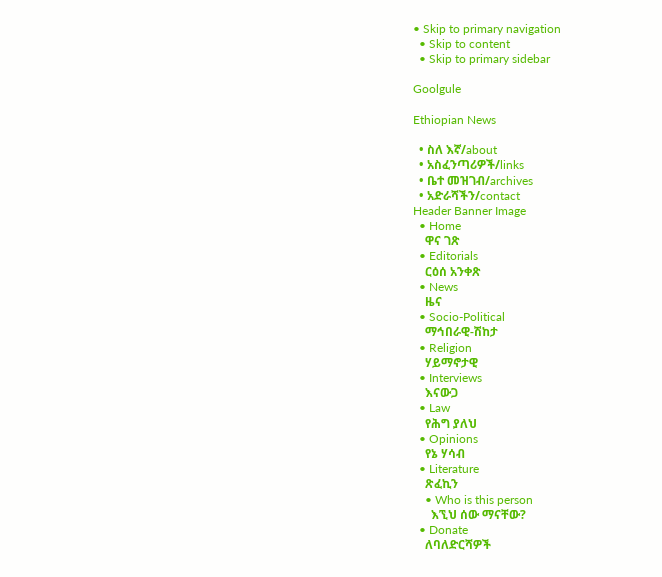• Skip to primary navigation
  • Skip to content
  • Skip to primary sidebar

Goolgule

Ethiopian News

  • ስለ እኛ/about
  • አስፈንጣሪዎች/links
  • ቤተ መዝገብ/archives
  • አድራሻችን/contact
Header Banner Image
  • Home
    ዋና ገጽ
  • Editorials
    ርዕሰ አንቀጽ
  • News
    ዜና
  • Socio-Political
    ማኅበራዊ-ሽከታ
  • Religion
    ሃይማኖታዊ
  • Interviews
    እናውጋ
  • Law
    የሕግ ያለህ
  • Opinions
    የኔ ሃሳብ
  • Literature
    ጽፈኪን
    • Who is this person
      እኚህ ሰው ማናቸው?
  • Donate
    ለባለድርሻዎች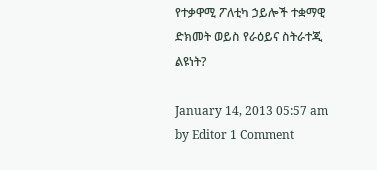የተቃዋሚ ፖለቲካ ኃይሎች ተቋማዊ ድክመት ወይስ የራዕይና ስትራተጂ ልዩነት?

January 14, 2013 05:57 am by Editor 1 Comment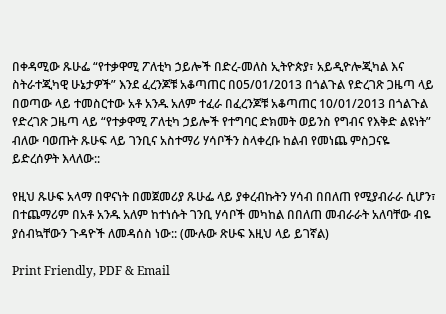በቀዳሚው ጹሁፌ “የተቃዋሚ ፖለቲካ ኃይሎች በድረ-መለስ ኢትዮጵያ፣ አይዲዮሎጂካል እና ስትራተጂካዊ ሁኔታዎች” እንደ ፈረንጆቹ አቆጣጠር በ05/01/2013 በጎልጉል የድረገጽ ጋዜጣ ላይ በወጣው ላይ ተመስርተው አቶ አንዱ አለም ተፈራ በፈረንጆቹ አቆጣጠር 10/01/2013 በጎልጉል የድረገጽ ጋዜጣ ላይ “የተቃዋሚ ፖለቲካ ኃይሎች የተግባር ድክመት ወይንስ የግብና የእቅድ ልዩነት” ብለው ባወጡት ጹሁፍ ላይ ገንቢና አስተማሪ ሃሳቦችን ስላቀረቡ ከልብ የመነጨ ምስጋናዬ ይድረሰዎት እላለው::

የዚህ ጹሁፍ አላማ በዋናነት በመጀመሪያ ጹሁፌ ላይ ያቀረብኩትን ሃሳብ በበለጠ የሚያብራራ ሲሆን፣ በተጨማሪም በአቶ አንዱ አለም ከተነሱት ገንቢ ሃሳቦች መካከል በበለጠ መብራራት አለባቸው ብዬ ያሰብኳቸውን ጉዳዮች ለመዳሰስ ነው:: (ሙሉው ጽሁፍ እዚህ ላይ ይገኛል)

Print Friendly, PDF & Email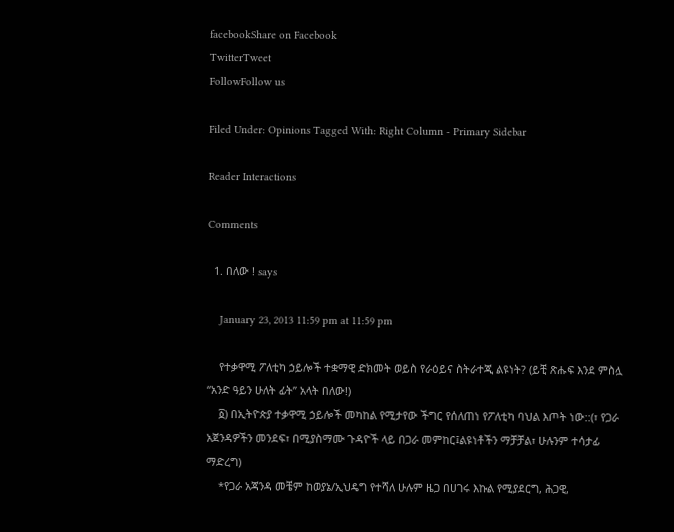facebookShare on Facebook
TwitterTweet
FollowFollow us

Filed Under: Opinions Tagged With: Right Column - Primary Sidebar

Reader Interactions

Comments

  1. በለው ! says

    January 23, 2013 11:59 pm at 11:59 pm

    የተቃዋሚ ፖለቲካ ኃይሎች ተቋማዊ ድክመት ወይስ የራዕይና ስትራተጂ ልዩነት? (ይቺ ጽሑፍ እንደ ምስሏ “አንድ ዓይን ሁለት ፊት” አላት በለው!)
    ፩) በኢትዮጵያ ተቃዋሚ ኃይሎች መካከል የሚታየው ችግር የሰለጠነ የፖለቲካ ባህል እጦት ነው::(፣ የጋራ አጀንዳዎችን መንደፍ፣ በሚያስማሙ ጉዳዮች ላይ በጋራ መምከር፤ልዩነቶችን ማቻቻል፣ ሁሉንም ተሳታፊ ማድረግ)
    *የጋራ አጃንዳ መቼም ከወያኔ/ኢህዴግ የተሻለ ሁሉም ዜጋ በሀገሩ እኩል የሚያደርግ, ሕጋዊ,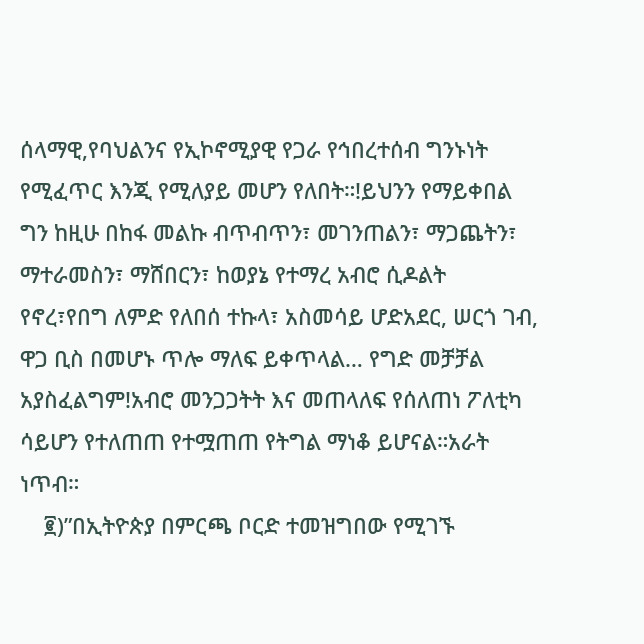ሰላማዊ,የባህልንና የኢኮኖሚያዊ የጋራ የኅበረተሰብ ግንኑነት የሚፈጥር እንጂ የሚለያይ መሆን የለበት።!ይህንን የማይቀበል ግን ከዚሁ በከፋ መልኩ ብጥብጥን፣ መገንጠልን፣ ማጋጨትን፣ ማተራመስን፣ ማሸበርን፣ ከወያኔ የተማረ አብሮ ሲዶልት የኖረ፣የበግ ለምድ የለበሰ ተኩላ፣ አስመሳይ ሆድአደር, ሠርጎ ገብ, ዋጋ ቢስ በመሆኑ ጥሎ ማለፍ ይቀጥላል… የግድ መቻቻል አያስፈልግም!አብሮ መንጋጋትት እና መጠላለፍ የሰለጠነ ፖለቲካ ሳይሆን የተለጠጠ የተሟጠጠ የትግል ማነቆ ይሆናል።አራት ነጥብ።
    ፪)”በኢትዮጵያ በምርጫ ቦርድ ተመዝግበው የሚገኙ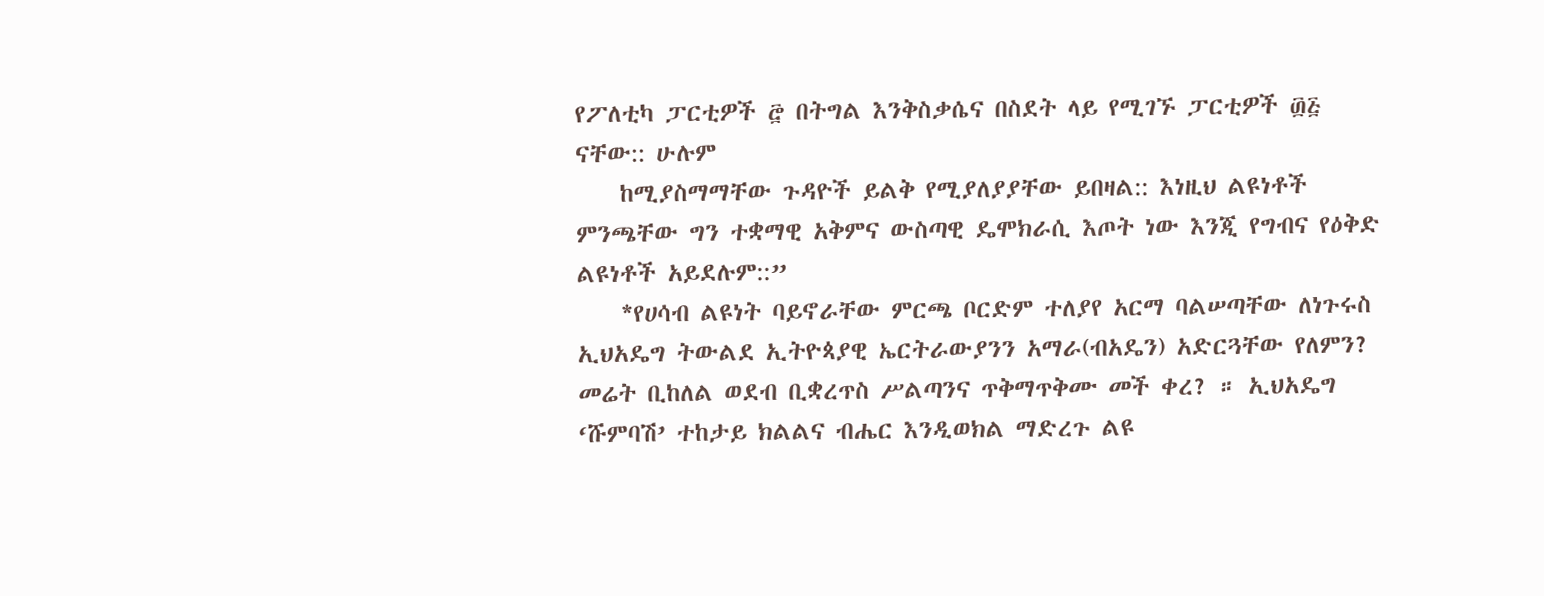የፖለቲካ ፓርቲዎች ፸ በትግል እንቅስቃሴና በስደት ላይ የሚገኙ ፓርቲዎች ፴፭ ናቸው:: ሁሉም
    ከሚያስማማቸው ጉዳዮች ይልቅ የሚያለያያቸው ይበዛል:: እነዚህ ልዩነቶች ምንጫቸው ግን ተቋማዊ አቅምና ውስጣዊ ዴሞክራሲ እጦት ነው እንጂ የግብና የዕቅድ ልዩነቶች አይደሉም::”
    *የሀሳብ ልዩነት ባይኖራቸው ምርጫ ቦርድም ተለያየ አርማ ባልሠጣቸው ለነጉሩስ ኢህአዴግ ትውልደ ኢትዮጳያዊ ኤርትራውያንን አማራ(ብአዴን) አድርጓቸው የለምን? መሬት ቢከለል ወደብ ቢቋረጥስ ሥልጣንና ጥቅማጥቅሙ መች ቀረ? ። ኢህአዴግ ‘ሹምባሽ’ ተከታይ ክልልና ብሔር እንዲወክል ማድረጉ ልዩ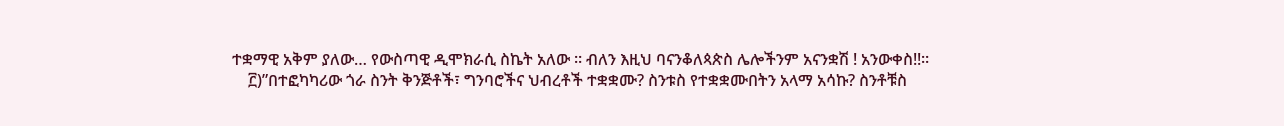ተቋማዊ አቅም ያለው… የውስጣዊ ዲሞክራሲ ስኬት አለው ። ብለን እዚህ ባናንቆለጳጵስ ሌሎችንም አናንቋሽ ! አንውቀስ!!።
    ፫)”በተፎካካሪው ጎራ ስንት ቅንጅቶች፣ ግንባሮችና ህብረቶች ተቋቋሙ? ስንቱስ የተቋቋሙበትን አላማ አሳኩ? ስንቶቹስ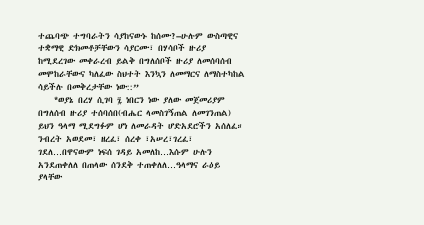ተጨባጭ ተግባራትን ሳያከናውኑ ከሰሙ?–ሁሉም ውስጣዊና ተቋማዊ ድክመቶቻቸውን ሳያርሙ፣ በሃሳቦች ዙሪያ ከሚደረገው መቀራረብ ይልቅ በግለሰቦች ዙሪያ ለመሰባሰብ መሞከራቸውና ካለፈው ስህተት እንኳን ለመማርና ለማስተካከል ሳይችሉ በመቅረታቸው ነው::”
    *ወያኔ በረሃ ሲገባ ፯ ነበርን ነው ያለው መጀመሪያም በግለሰብ ዙሪያ ተሰባሰበ(ብሔር ላመስገኝጠል ለመገንጠል) ይህን ዓላማ ሚደግፉም ሆነ ለመራዳት ሆድአደሮችን አሰለፈ። ንብረት አወደመ፣ ዘረፈ፣ ሰረቀ ፣አሠረ፣ገረፈ፣ ገደለ…በዋናውም ነፍሰ ገዳይ አመለከ…እሱም ሁሉን አንደጠቀለለ በጠላው ሰንደቅ ተጠቀለለ…ዓላማና ራዕይ ያላቸው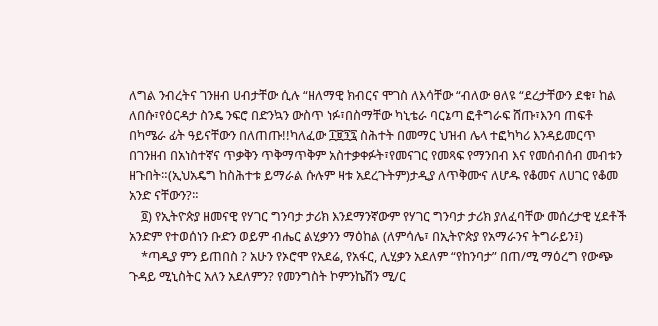ለግል ንብረትና ገንዘብ ሀብታቸው ሲሉ “ዘለማዊ ክብርና ሞገስ ለእሳቸው “ብለው ፀለዩ “ደረታቸውን ደቁ፣ ከል ለበሱ፣የዕርዳታ ስንዴ ንፍሮ በድንኳን ውስጥ ነፉ፣በስማቸው ካኒቴራ ባርኔጣ ፎቶግራፍ ሸጡ፣እንባ ጠፍቶ በካሜራ ፊት ዓይናቸውን በለጠጡ!!ካለፈው ፲፱፺፯ ስሕተት በመማር ህዝብ ሌላ ተፎካካሪ እንዳይመርጥ በገንዘብ በአነስተኛና ጥቃቅን ጥቅማጥቅም አስተቃቀፉት፣የመናገር የመጻፍ የማንበብ እና የመሰብሰብ መብቱን ዘጉበት።(ኢህአዴግ ከስሕተቱ ይማራል ሱሉም ዛቱ አደረጉትም)ታዲያ ለጥቅሙና ለሆዱ የቆመና ለሀገር የቆመ አንድ ናቸውን?።
    ፬) የኢትዮጵያ ዘመናዊ የሃገር ግንባታ ታሪክ እንደማንኛውም የሃገር ግንባታ ታሪክ ያለፈባቸው መሰረታዊ ሂደቶች አንድም የተወሰነን ቡድን ወይም ብሔር ልሂቃንን ማዕከል (ለምሳሌ፣ በኢትዮጵያ የአማራንና ትግራይን፤)
    *ጣዲያ ምን ይጠበስ ? አሁን የኦሮሞ የአደሬ, የአፋር, ሊሂቃን አደለም “የከንባታ” በጠ/ሚ ማዕረግ የውጭ ጉዳይ ሚኒስትር አለን አደለምን? የመንግስት ኮምንኬሽን ሚ/ር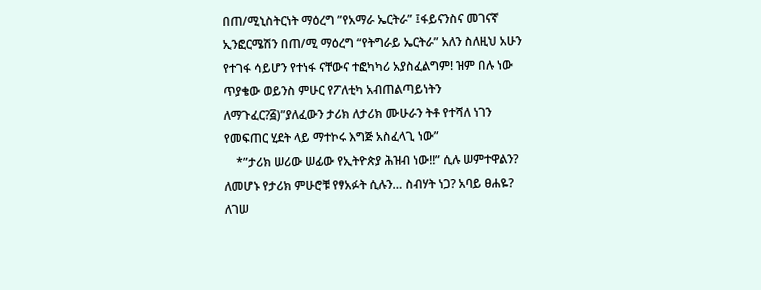በጠ/ሚኒስትርነት ማዕረግ ”የአማራ ኤርትራ” ፤ፋይናንስና መገናኛ ኢንፎርሜሽን በጠ/ሚ ማዕረግ “የትግራይ ኤርትራ” አለን ስለዚህ አሁን የተገፋ ሳይሆን የተነፋ ናቸውና ተፎካካሪ አያስፈልግም! ዝም በሉ ነው ጥያቄው ወይንስ ምሁር የፖለቲካ አብጠልጣይነትን ለማጉፈር?፭)”ያለፈውን ታሪክ ለታሪክ ሙሁራን ትቶ የተሻለ ነገን የመፍጠር ሂደት ላይ ማተኮሩ እግጅ አስፈላጊ ነው”
    *”ታሪክ ሠሪው ሠፊው የኢትዮጵያ ሕዝብ ነው!!” ሲሉ ሠምተዋልን? ለመሆኑ የታሪክ ምሁሮቹ የፃአፉት ሲሉን… ስብሃት ነጋ? አባይ ፀሐዬ? ለገሠ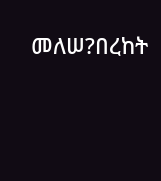መለሠ?በረከት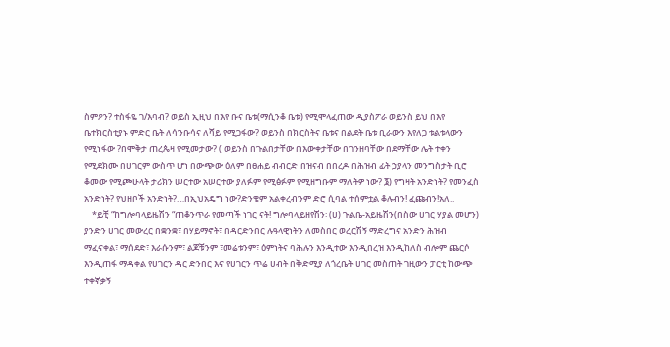ስምዖን? ተስፋዬ ገ/እባብ? ወይስ ኢዚህ በእየ ቡና ቤቱ(ማሲንቆ ቤቱ) የሚሞላፈጠው ዲያስፖራ ወይንስ ይህ በእየ ቤተክርስቲያኑ ምድር ቤት ለሳንቡሳና ለሻይ የሚጋፋው? ወይንስ በክርስትና ቤቱና በልደት ቤቱ ቢራውን እየለጋ ቱልቱላውን የሚነፋው ?በሞቅታ ጠረጴዛ የሚመታው? ( ወይንስ በጉልበታቸው በእውቀታቸው በገንዘባቸው በደማቸው ሌት ተቀን የሚደክሙ በሀገርም ውስጥ ሆነ በውጭው ዕለም በፀሐይ ብብርድ በዝናብ በበረዶ በሕዝብ ፊት ኃያላን መንግስታት ቢሮ ቆመው የሚጮሁላት ታሪክን ሠርተው አሠርተው ያለፉም የሚፅፉም የሚዘግቡም ማለትዎ ነው? ፮) የግዛት አንድነት? የመንፈስ አንድነት? የህዘቦች አንድነት?…በኢህአዴግ ነው?ድንቄም አልቀረብንም ድሮ ሲባል ተሰምቷል ቆሉብን! ፈጩብን!አለ..
    *ይቺ “ከግሎባላይዜሽን “ጠቆንጥራ የመጣች ነገር ናት! ግሎባላይዘየሽን፡ (ሀ) ጉልቤ-አይዜሽን(በስው ሀገር ሃያል መሆን) ያንድን ሀገር መውረር በቋንቋ፣ በሃይማኖት፣ በዳርድንበር ሉዓላዊነትን ለመስበር ወረርሽኝ ማድረግና አንድን ሕዝብ ማፈናቀል፣ ማሰደድ፣ እራሱንም፣ ልጆቹንም ፣መሬቱንም፣ ዕምነትና ባሕሉን እንዲተው እንዲበረዝ እንዲከለስ ብሎም ጨርሶ እንዲጠፋ ማዳቀል የሀገርን ዳር ድንበር እና የሀገርን ጥሬ ሀብት በቅድሚያ ለጎረቤት ሀገር መስጠት ገዚውን ፓርቲ ከውጭ ተቀኛቃኝ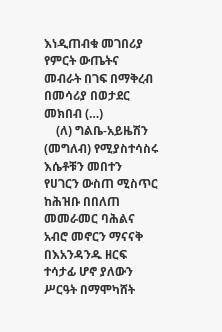እነዲጠብቁ መገበሪያ የምርት ውጤትና መብራት በገፍ በማቅረብ በመሳሪያ በወታደር መክበብ (…)
    (ለ) ግልቤ-አይዜሽን (መግለብ) የሚያስተሳስሩ እሴቶቹን መበተን የሀገርን ውስጠ ሚስጥር ከሕዝቡ በበለጠ መመራመር ባሕልና አብሮ መኖርን ማናናቅ በእአንዳንዱ ዘርፍ ተሳታፊ ሆኖ ያለውን ሥርዓት በማሞካሸት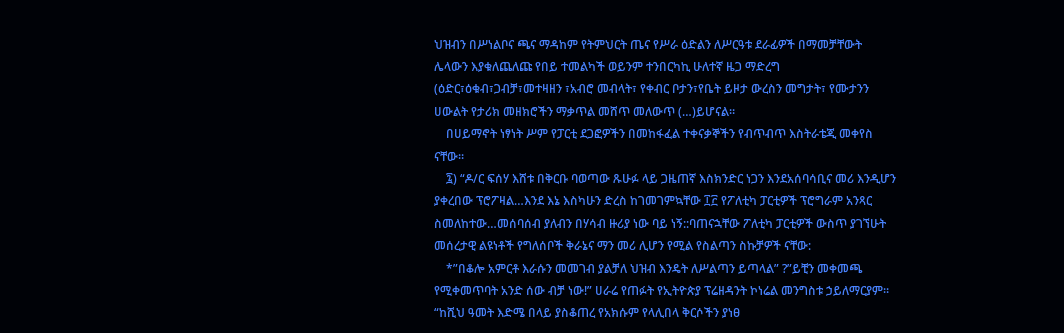ህዝብን በሥነልቦና ጫና ማዳከም የትምህርት ጤና የሥራ ዕድልን ለሥርዓቱ ደራፊዎች በማመቻቸውት ሌላውን እያቁለጨለጩ የበይ ተመልካች ወይንም ተንበርካኪ ሁለተኛ ዜጋ ማድረግ (ዕድር፣ዕቁብ፣ጋብቻ፣መተዛዘን ፣አብሮ መብላት፣ የቀብር ቦታን፣የቤት ይዞታ ውረስን መግታት፣ የሙታንን ሀውልት የታሪክ መዘክሮችን ማቃጥል መሸጥ መለውጥ (…)ይሆናል።
    በሀይማኖት ነፃነት ሥም የፓርቲ ደጋፎዎችን በመከፋፈል ተቀናቃኞችን የብጥብጥ እስትራቴጂ መቀየስ ናቸው።
    ፯) “ዶ/ር ፍሰሃ እሸቱ በቅርቡ ባወጣው ጹሁፉ ላይ ጋዜጠኛ እስክንድር ነጋን እንደአሰባሳቢና መሪ እንዲሆን ያቀረበው ፕሮፖዛል…እንደ እኔ እስካሁን ድረስ ከገመገምኳቸው ፲፫ የፖለቲካ ፓርቲዎች ፕሮግራም አንጻር ስመለከተው…መሰባሰብ ያለብን በሃሳብ ዙሪያ ነው ባይ ነኝ::ባጠናኋቸው ፖለቲካ ፓርቲዎች ውስጥ ያገኘሁት መሰረታዊ ልዩነቶች የግለሰቦች ቅራኔና ማን መሪ ሊሆን የሚል የስልጣን ስኩቻዎች ናቸው:
    *”በቆሎ አምርቶ እራሱን መመገብ ያልቻለ ህዝብ እንዴት ለሥልጣን ይጣላል” ?”ይቺን መቀመጫ የሚቀመጥባት አንድ ሰው ብቻ ነው!” ሀራሬ የጠፉት የኢትዮጵያ ፕሬዘዳንት ኮነሬል መንግስቱ ኃይለማርያም። “ከሺህ ዓመት እድሜ በላይ ያስቆጠረ የአክሱም የላሊበላ ቅርሶችን ያነፀ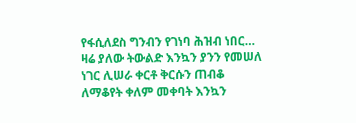የፋሲለደስ ግንብን የገነባ ሕዝብ ነበር… ዛሬ ያለው ትውልድ እንኳን ያንን የመሠለ ነገር ሊሠራ ቀርቶ ቅርሱን ጠብቆ ለማቆየት ቀለም መቀባት እንኳን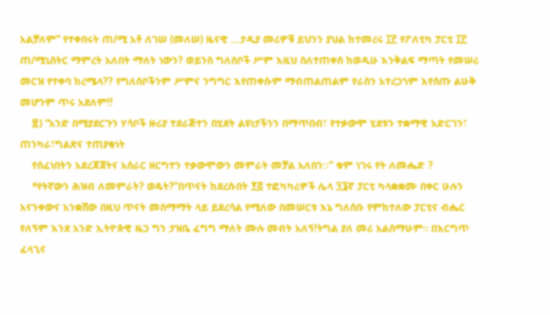አልቻለም” የተቀበሩት ጠ/ሚ አቶ ለገሠ (መለሠ) ዜናዊ …ታዲያ መሪዎቹ ይህንን ያህል ከተመረሩ ፲፫ የፖለቲካ ፓርቲ ፲፫ ጠ/ሚኒስትር ማምረት አለበት ማለት ነውን? ወይንስ ግለሰቦች ሥም እዚህ ስለተጠቀሰ ከወዲሁ እንቅልፍ ማጣት የመሠሪ መርዝ የተቀባ ከረሜላ?? የግለሰቦችንም ሥምና ንግግር እየጠቀሱም ማብጠልጠልም የራስን አተረጋጎም እየሰጡ ልሁቅ መሆንም ጥሩ አደለም!!
    ፰) “አንድ በሚያደርጉን ሃሳቦች ዙሪያ ተደራጅተን በሂደት ልዩነታችንን በማጥበብ፣ የተቃውሞ ሂደቱን ተቋማዊ አድርገን፣ ጠንካራ፣ግልጽና ተጠያቂነት
    የሰፈነበትን አደረጃጀትና አሰራር ዘርግተን ተቃውሞውን መምራት መቻል አለበን:፡” ቁም ነገሩ የት ለመሔድ ?
    *የትኛውን ሕዝብ ለመምራት? ወዴት?”በጥናት ከደረሱበት ፻፭ ተፎካካሪዎች ሌላ ፺፮ኛ ፓርቲ ካላቋቋሙ በቀር ሁሉን አናንቀውና አንቋሸው በዚህ ጥናት መስማማት ላይ ይደረሳል የሚለው በመሠርቱ እኔ ግለሰቡ የምከተለው ፓርቲና ብሔር የለኝም እንደ አንድ ኢትዮጵዊ ዜጋ ግን ታዝቤ ፈግግ ማለት ሙሉ መብት አለኝ!ትግል ያለ መሪ አልሰማሁም። በእርግጥ ፈላጊና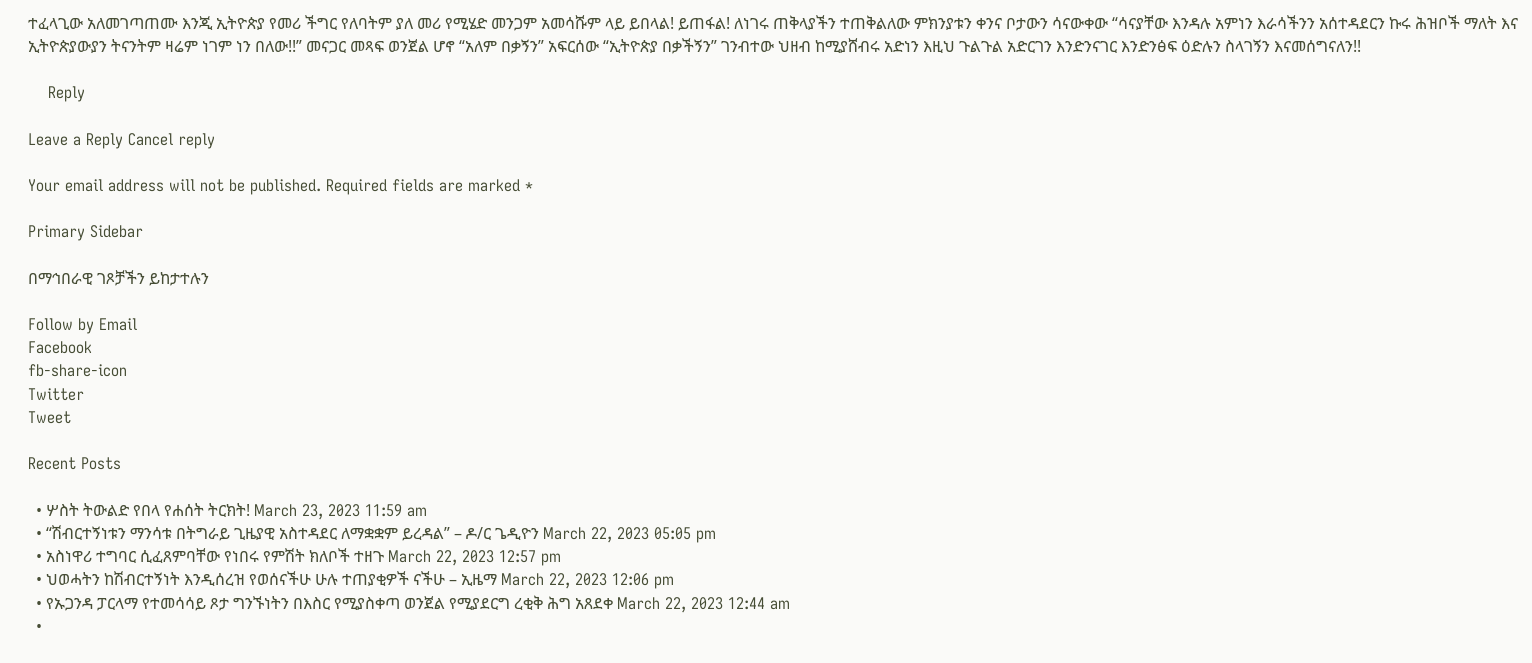ተፈላጊው አለመገጣጠሙ እንጂ ኢትዮጵያ የመሪ ችግር የለባትም ያለ መሪ የሚሄድ መንጋም አመሳሹም ላይ ይበላል! ይጠፋል! ለነገሩ ጠቅላያችን ተጠቅልለው ምክንያቱን ቀንና ቦታውን ሳናውቀው “ሳናያቸው እንዳሉ አምነን እራሳችንን አሰተዳደርን ኩሩ ሕዝቦች ማለት እና ኢትዮጵያውያን ትናንትም ዛሬም ነገም ነን በለው!!” መናጋር መጻፍ ወንጀል ሆኖ “አለም በቃኝን” አፍርሰው “ኢትዮጵያ በቃችኝን” ገንብተው ህዘብ ከሚያሸብሩ አድነን እዚህ ጉልጉል አድርገን እንድንናገር እንድንፅፍ ዕድሉን ስላገኝን እናመሰግናለን!!

    Reply

Leave a Reply Cancel reply

Your email address will not be published. Required fields are marked *

Primary Sidebar

በማኅበራዊ ገጾቻችን ይከታተሉን

Follow by Email
Facebook
fb-share-icon
Twitter
Tweet

Recent Posts

  • ሦስት ትውልድ የበላ የሐሰት ትርክት! March 23, 2023 11:59 am
  • “ሽብርተኝነቱን ማንሳቱ በትግራይ ጊዜያዊ አስተዳደር ለማቋቋም ይረዳል” – ዶ/ር ጌዲዮን March 22, 2023 05:05 pm
  • አስነዋሪ ተግባር ሲፈጸምባቸው የነበሩ የምሽት ክለቦች ተዘጉ March 22, 2023 12:57 pm
  • ህወሓትን ከሽብርተኝነት እንዲሰረዝ የወሰናችሁ ሁሉ ተጠያቂዎች ናችሁ – ኢዜማ March 22, 2023 12:06 pm
  • የኡጋንዳ ፓርላማ የተመሳሳይ ጾታ ግንኙነትን በእስር የሚያስቀጣ ወንጀል የሚያደርግ ረቂቅ ሕግ አጸደቀ March 22, 2023 12:44 am
  •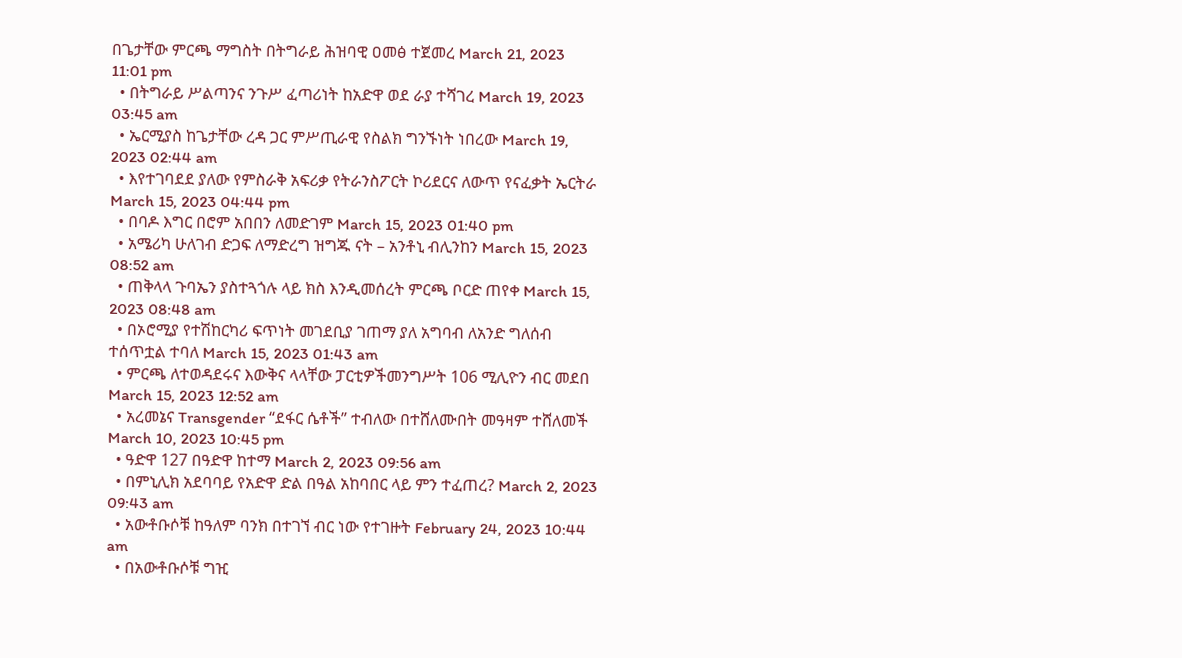በጌታቸው ምርጫ ማግስት በትግራይ ሕዝባዊ ዐመፅ ተጀመረ March 21, 2023 11:01 pm
  • በትግራይ ሥልጣንና ንጉሥ ፈጣሪነት ከአድዋ ወደ ራያ ተሻገረ March 19, 2023 03:45 am
  • ኤርሚያስ ከጌታቸው ረዳ ጋር ምሥጢራዊ የስልክ ግንኙነት ነበረው March 19, 2023 02:44 am
  • እየተገባደደ ያለው የምስራቅ አፍሪቃ የትራንስፖርት ኮሪደርና ለውጥ የናፈቃት ኤርትራ March 15, 2023 04:44 pm
  • በባዶ እግር በሮም አበበን ለመድገም March 15, 2023 01:40 pm
  • አሜሪካ ሁለገብ ድጋፍ ለማድረግ ዝግጁ ናት – አንቶኒ ብሊንከን March 15, 2023 08:52 am
  • ጠቅላላ ጉባኤን ያስተጓጎሉ ላይ ክስ እንዲመሰረት ምርጫ ቦርድ ጠየቀ March 15, 2023 08:48 am
  • በኦሮሚያ የተሽከርካሪ ፍጥነት መገደቢያ ገጠማ ያለ አግባብ ለአንድ ግለሰብ ተሰጥቷል ተባለ March 15, 2023 01:43 am
  • ምርጫ ለተወዳደሩና እውቅና ላላቸው ፓርቲዎችመንግሥት 106 ሚሊዮን ብር መደበ March 15, 2023 12:52 am
  • አረመኔና Transgender “ደፋር ሴቶች” ተብለው በተሸለሙበት መዓዛም ተሸለመች  March 10, 2023 10:45 pm
  • ዓድዋ 127 በዓድዋ ከተማ March 2, 2023 09:56 am
  • በምኒሊክ አደባባይ የአድዋ ድል በዓል አከባበር ላይ ምን ተፈጠረ? March 2, 2023 09:43 am
  • አውቶቡሶቹ ከዓለም ባንክ በተገኘ ብር ነው የተገዙት February 24, 2023 10:44 am
  • በአውቶቡሶቹ ግዢ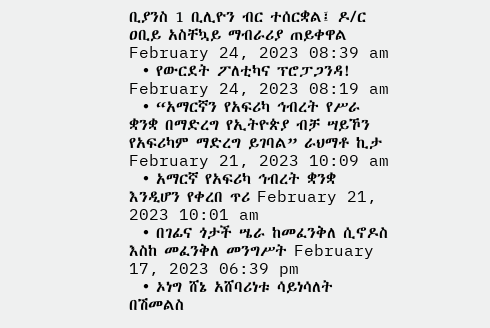ቢያንስ 1 ቢሊዮን ብር ተሰርቋል፤ ዶ/ር ዐቢይ አስቸኳይ ማብራሪያ ጠይቀዋል February 24, 2023 08:39 am
  • የውርደት ፖለቲካና ፕሮፓጋንዳ! February 24, 2023 08:19 am
  • “አማርኛን የአፍሪካ ኅብረት የሥራ ቋንቋ በማድረግ የኢትዮጵያ ብቻ ሣይኾን የአፍሪካም ማድረግ ይገባል” ራህማቶ ኪታ February 21, 2023 10:09 am
  • አማርኛ የአፍሪካ ኅብረት ቋንቋ እንዲሆን የቀረበ ጥሪ February 21, 2023 10:01 am
  • በገፊና ጎታች ሤራ ከመፈንቅለ ሲኖዶስ እስከ መፈንቅለ መንግሥት February 17, 2023 06:39 pm
  • ኦነግ ሸኔ አሸባሪነቱ ሳይነሳለት በሽመልስ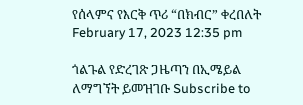የሰላምና የእርቅ ጥሪ “በክብር” ቀረበለት February 17, 2023 12:35 pm

ጎልጉል የድረገጽ ጋዜጣን በኢሜይል ለማግኘት ይመዝገቡ Subscribe to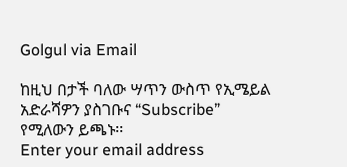Golgul via Email

ከዚህ በታች ባለው ሣጥን ውስጥ የኢሜይል አድራሻዎን ያስገቡና “Subscribe” የሚለውን ይጫኑ፡፡
Enter your email address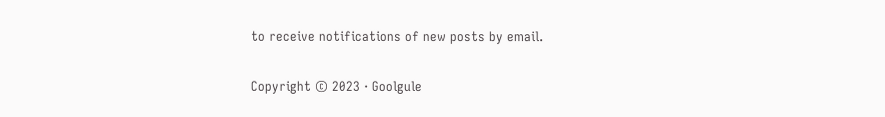to receive notifications of new posts by email.

Copyright © 2023 · Goolgule